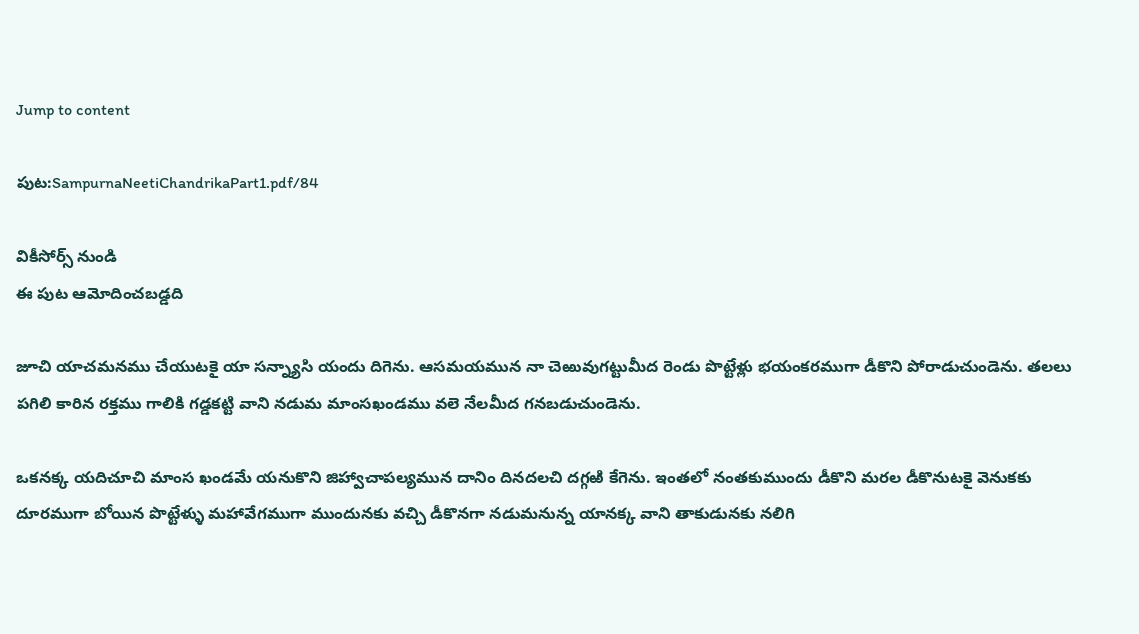Jump to content

పుట:SampurnaNeetiChandrikaPart1.pdf/84

వికీసోర్స్ నుండి
ఈ పుట ఆమోదించబడ్డది

జూచి యాచమనము చేయుటకై యా సన్న్యాసి యందు దిగెను. ఆసమయమున నా చెఱువుగట్టుమీద రెండు పొట్టేళ్లు భయంకరముగా డీకొని పోరాడుచుండెను. తలలు పగిలి కారిన రక్తము గాలికి గడ్డకట్టి వాని నడుమ మాంసఖండము వలె నేలమీద గనబడుచుండెను.

ఒకనక్క యదిచూచి మాంస ఖండమే యనుకొని జిహ్వాచాపల్యమున దానిం దినదలచి దగ్గఱి కేగెను. ఇంతలో నంతకుముందు డీకొని మరల డీకొనుటకై వెనుకకు దూరముగా బోయిన పొట్టేళ్ళు మహావేగముగా ముందునకు వచ్చి డీకొనగా నడుమనున్న యానక్క వాని తాకుడునకు నలిగి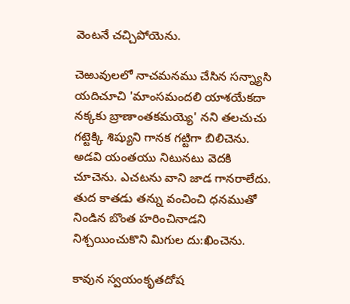వెంటనే చచ్చిపోయెను.

చెఱువులలో నాచమనము చేసిన సన్న్యాసి యదిచూచి 'మాంసమందలి యాశయేకదా నక్కకు బ్రాణాంతకమయ్యె' నని తలచుచు గట్టెక్కి శిష్యుని గానక గట్టిగా బిలిచెను. అడవి యంతయు నిటునటు వెదకి చూచెను. ఎచటను వాని జాడ గానరాలేదు. తుద కాతడు తన్ను వంచించి ధనముతో నిండిన బొంత హరించినాడని నిశ్చయించుకొని మిగుల దు:ఖించెను.

కావున స్వయంకృతదోష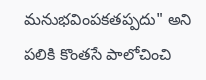మనుభవింపకతప్పదు" అని పలికి కొంతసే పాలోచించి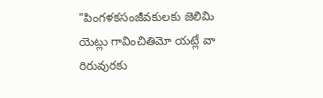"పింగళకసంజీవకులకు జెలిమి యెట్లు గావించితిమో యట్లే వా రిరువురకు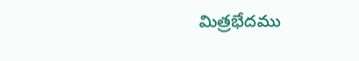మిత్రభేదము